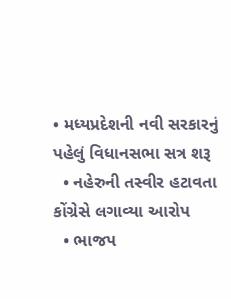• મધ્યપ્રદેશની નવી સરકારનું પહેલું વિધાનસભા સત્ર શરૂ
  • નહેરુની તસ્વીર હટાવતા કોંગ્રેસે લગાવ્યા આરોપ
  • ભાજપ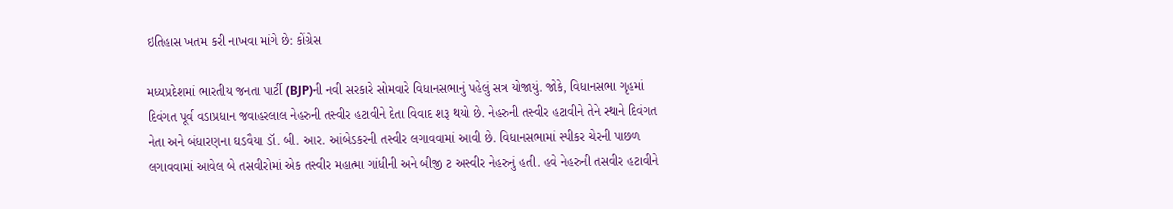ઇતિહાસ ખતમ કરી નાખવા માંગે છે: કોંગ્રેસ

મધ્યપ્રદેશમાં ભારતીય જનતા પાર્ટી (BJP)ની નવી સરકારે સોમવારે વિધાનસભાનું પહેલું સત્ર યોજાયું. જોકે, વિધાનસભા ગૃહમાં દિવંગત પૂર્વ વડાપ્રધાન જવાહરલાલ નેહરુની તસ્વીર હટાવીને દેતા વિવાદ શરૂ થયો છે. નેહરુની તસ્વીર હટાવીને તેને સ્થાને દિવંગત નેતા અને બંધારણના ઘડવૈયા ડૉ. બી. આર. આંબેડકરની તસ્વીર લગાવવામાં આવી છે. વિધાનસભામાં સ્પીકર ચેરની પાછળ લગાવવામાં આવેલ બે તસવીરોમાં એક તસ્વીર મહાત્મા ગાંધીની અને બીજી ટ અસ્વીર નેહરુનું હતી. હવે નેહરુની તસવીર હટાવીને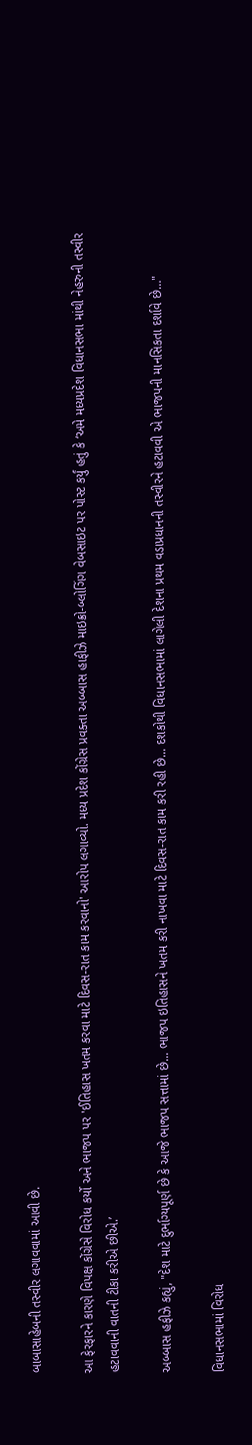બાબાસાહેબની તસ્વીર લગાવવામાં આવી છે.

આ ફેરફારને કારણે વિપક્ષ કોંગ્રેસે વિરોધ કર્યો અને ભાજપ પર 'ઈતિહાસ ખતમ કરવા માટે દિવસ-રાત કામ કરવાનો' આરોપ લગાવ્યો. મધ્ય પ્રદેશ કોંગ્રેસ પ્રવક્તા અબ્બાસ હાફીઝે માઇક્રો-બ્લોગિંગ વેબસાઇટ પર પોસ્ટ કર્યું હતું કે ‘અમે મધ્યપ્રદેશ વિધાનસભા માંથી નેહરુની તસ્વીર હટાવવાની વાતની ટીકા કરીએ છીએ.’

અબ્બાસ હફીઝે કહ્યું, "દેશ માટે દુર્ભાગ્યપૂર્ણ છે કે આજે ભાજપ સત્તામાં છે... ભાજપ ઇતિહાસને ખતમ કરી નાખવા માટે દિવસ-રાત કામ કરી રહી છે... દશકોથી વિધાનસભામાં લાગેલી દેશના પ્રથમ વડાપ્રધાનની તસ્વીરને હટાવવી એ ભાજપની માનસિકતા દર્શાવે છે…"

વિધાનસભામાં વિરોધ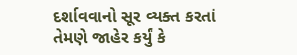દર્શાવવાનો સૂર વ્યક્ત કરતાં તેમણે જાહેર કર્યું કે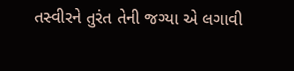તસ્વીરને તુરંત તેની જગ્યા એ લગાવી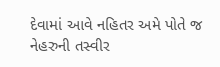દેવામાં આવે નહિતર અમે પોતે જ નેહરુની તસ્વીર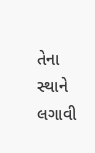તેના સ્થાને લગાવી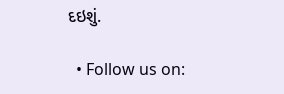દઇશું.

  • Follow us on: